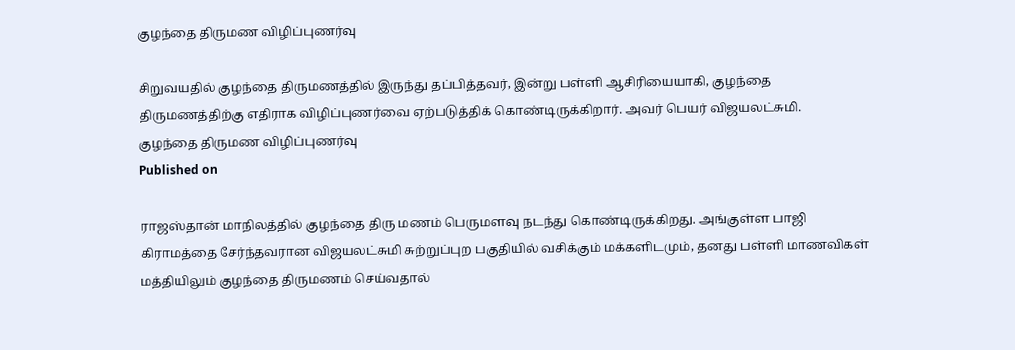குழந்தை திருமண விழிப்புணர்வு

சிறுவயதில் குழந்தை திருமணத்தில் இருந்து தப்பித்தவர், இன்று பள்ளி ஆசிரியையாகி, குழந்தை திருமணத்திற்கு எதிராக விழிப்புணர்வை ஏற்படுத்திக் கொண்டிருக்கிறார். அவர் பெயர் விஜயலட்சுமி.
குழந்தை திருமண விழிப்புணர்வு
Published on

ராஜஸ்தான் மாநிலத்தில் குழந்தை திரு மணம் பெருமளவு நடந்து கொண்டிருக்கிறது. அங்குள்ள பாஜி கிராமத்தை சேர்ந்தவரான விஜயலட்சுமி சுற்றுப்புற பகுதியில் வசிக்கும் மக்களிடமும், தனது பள்ளி மாணவிகள் மத்தியிலும் குழந்தை திருமணம் செய்வதால்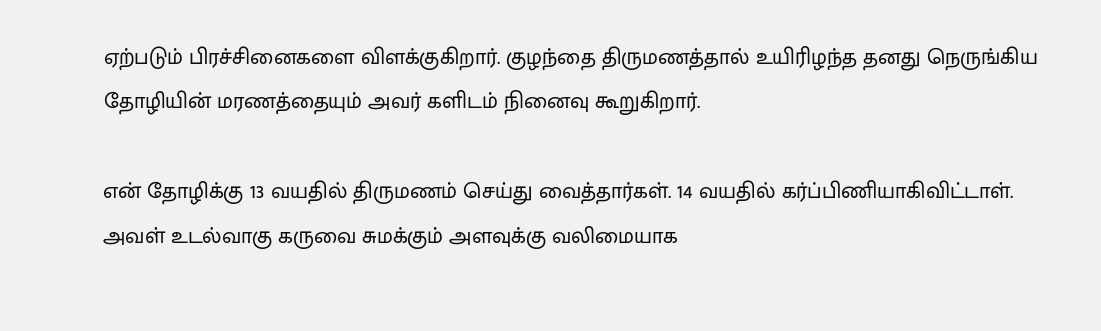ஏற்படும் பிரச்சினைகளை விளக்குகிறார். குழந்தை திருமணத்தால் உயிரிழந்த தனது நெருங்கிய தோழியின் மரணத்தையும் அவர் களிடம் நினைவு கூறுகிறார்.

என் தோழிக்கு 13 வயதில் திருமணம் செய்து வைத்தார்கள். 14 வயதில் கர்ப்பிணியாகிவிட்டாள். அவள் உடல்வாகு கருவை சுமக்கும் அளவுக்கு வலிமையாக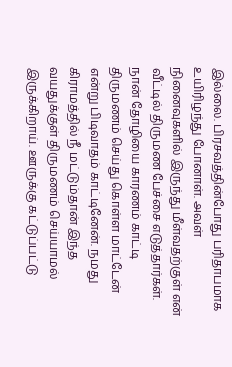இல்லை. பிரசவத்தின்போது பரிதாபமாக உயிரிழந்து போனாள். அவள் நினைவுகளில் இருந்து மீள்வதற்குள் என் வீட்டில் திருமண பேச்சை எடுத்தார்கள். நான் தோழியை காரணம் காட்டி திருமணம் செய்து கொள்ள மாட்டேன் என்று பிடிவாதம் காட்டினேன். நமது கிராமத்தில் நீ மட்டும்தான் இந்த வயதுக்குள் திருமணம் செய்யாமல் இருக்கிறாய். ஊருக்கு கட்டுப்பட்டு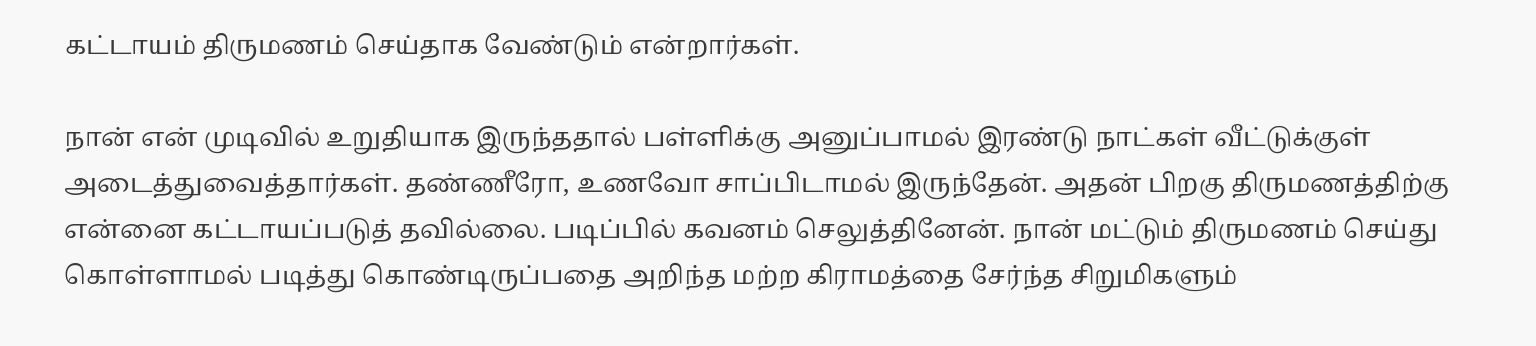கட்டாயம் திருமணம் செய்தாக வேண்டும் என்றார்கள்.

நான் என் முடிவில் உறுதியாக இருந்ததால் பள்ளிக்கு அனுப்பாமல் இரண்டு நாட்கள் வீட்டுக்குள் அடைத்துவைத்தார்கள். தண்ணீரோ, உணவோ சாப்பிடாமல் இருந்தேன். அதன் பிறகு திருமணத்திற்கு என்னை கட்டாயப்படுத் தவில்லை. படிப்பில் கவனம் செலுத்தினேன். நான் மட்டும் திருமணம் செய்து கொள்ளாமல் படித்து கொண்டிருப்பதை அறிந்த மற்ற கிராமத்தை சேர்ந்த சிறுமிகளும்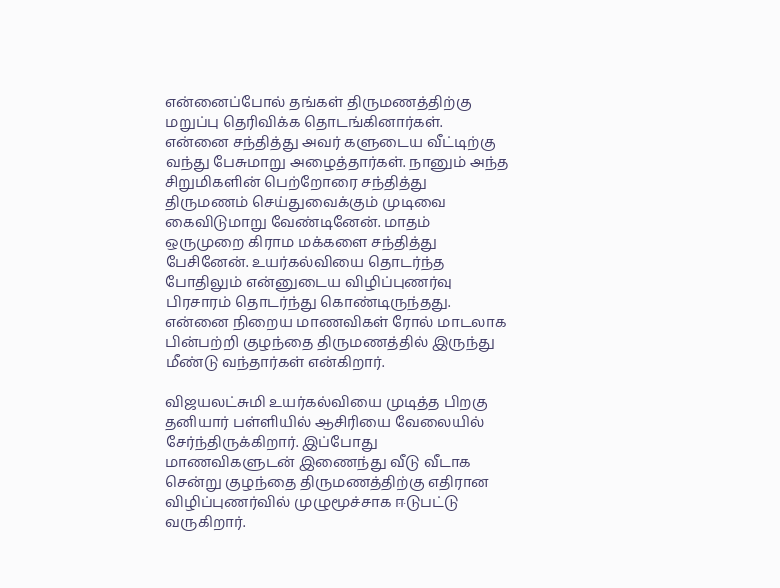என்னைப்போல் தங்கள் திருமணத்திற்கு மறுப்பு தெரிவிக்க தொடங்கினார்கள். என்னை சந்தித்து அவர் களுடைய வீட்டிற்கு வந்து பேசுமாறு அழைத்தார்கள். நானும் அந்த சிறுமிகளின் பெற்றோரை சந்தித்து திருமணம் செய்துவைக்கும் முடிவை கைவிடுமாறு வேண்டினேன். மாதம் ஒருமுறை கிராம மக்களை சந்தித்து பேசினேன். உயர்கல்வியை தொடர்ந்த போதிலும் என்னுடைய விழிப்புணர்வு பிரசாரம் தொடர்ந்து கொண்டிருந்தது. என்னை நிறைய மாணவிகள் ரோல் மாடலாக பின்பற்றி குழந்தை திருமணத்தில் இருந்து மீண்டு வந்தார்கள் என்கிறார்.

விஜயலட்சுமி உயர்கல்வியை முடித்த பிறகு தனியார் பள்ளியில் ஆசிரியை வேலையில் சேர்ந்திருக்கிறார். இப்போது மாணவிகளுடன் இணைந்து வீடு வீடாக சென்று குழந்தை திருமணத்திற்கு எதிரான விழிப்புணர்வில் முழுமூச்சாக ஈடுபட்டு வருகிறார்.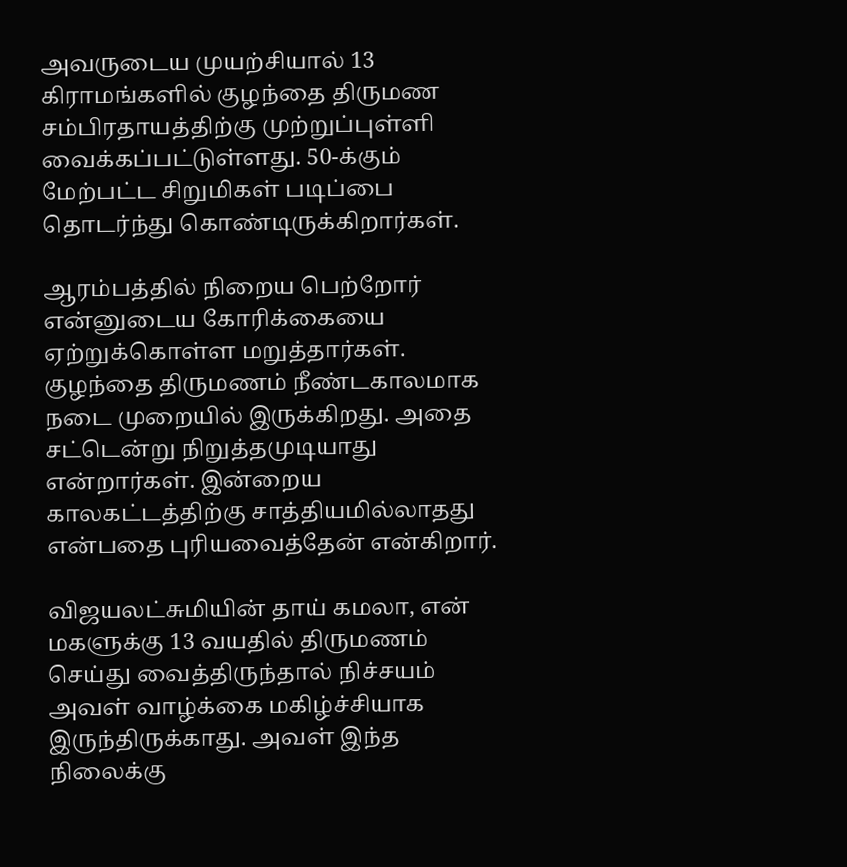அவருடைய முயற்சியால் 13 கிராமங்களில் குழந்தை திருமண சம்பிரதாயத்திற்கு முற்றுப்புள்ளி வைக்கப்பட்டுள்ளது. 50-க்கும் மேற்பட்ட சிறுமிகள் படிப்பை தொடர்ந்து கொண்டிருக்கிறார்கள்.

ஆரம்பத்தில் நிறைய பெற்றோர் என்னுடைய கோரிக்கையை ஏற்றுக்கொள்ள மறுத்தார்கள். குழந்தை திருமணம் நீண்டகாலமாக நடை முறையில் இருக்கிறது. அதை சட்டென்று நிறுத்தமுடியாது என்றார்கள். இன்றைய காலகட்டத்திற்கு சாத்தியமில்லாதது என்பதை புரியவைத்தேன் என்கிறார்.

விஜயலட்சுமியின் தாய் கமலா, என் மகளுக்கு 13 வயதில் திருமணம் செய்து வைத்திருந்தால் நிச்சயம் அவள் வாழ்க்கை மகிழ்ச்சியாக இருந்திருக்காது. அவள் இந்த நிலைக்கு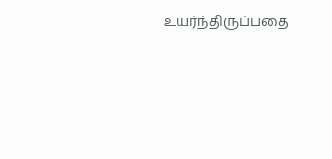உயர்ந்திருப்பதை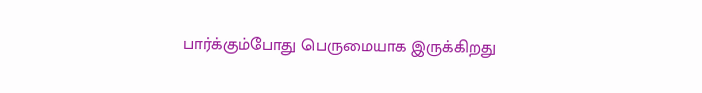பார்க்கும்போது பெருமையாக இருக்கிறது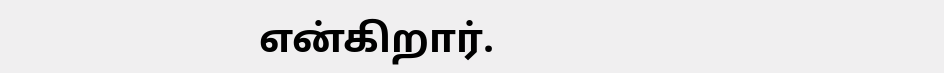என்கிறார்.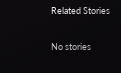Related Stories

No stories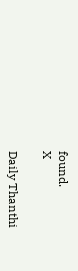found.
X

Daily Thanthi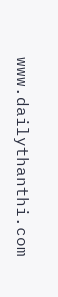www.dailythanthi.com